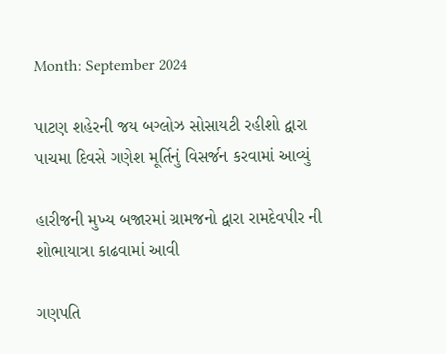Month: September 2024

પાટણ શહેરની જય બગ્લોઝ સોસાયટી રહીશો દ્વારા પાચમા દિવસે ગણેશ મૂર્તિનું વિસર્જન કરવામાં આવ્યું

હારીજની મુખ્ય બજારમાં ગ્રામજનો દ્વારા રામદેવપીર ની શોભાયાત્રા કાઢવામાં આવી

ગણપતિ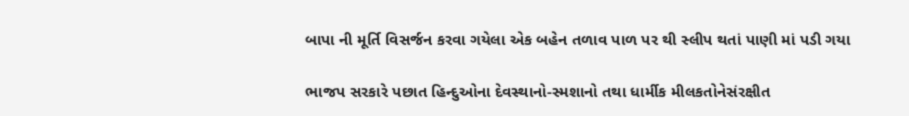બાપા ની મૂર્તિ વિસર્જન કરવા ગયેલા એક બહેન તળાવ પાળ પર થી સ્લીપ થતાં પાણી માં પડી ગયા

ભાજપ સરકારે પછાત હિન્દુઓના દેવસ્થાનો-સ્મશાનો તથા ધાર્મીક મીલકતોનેસંરક્ષીત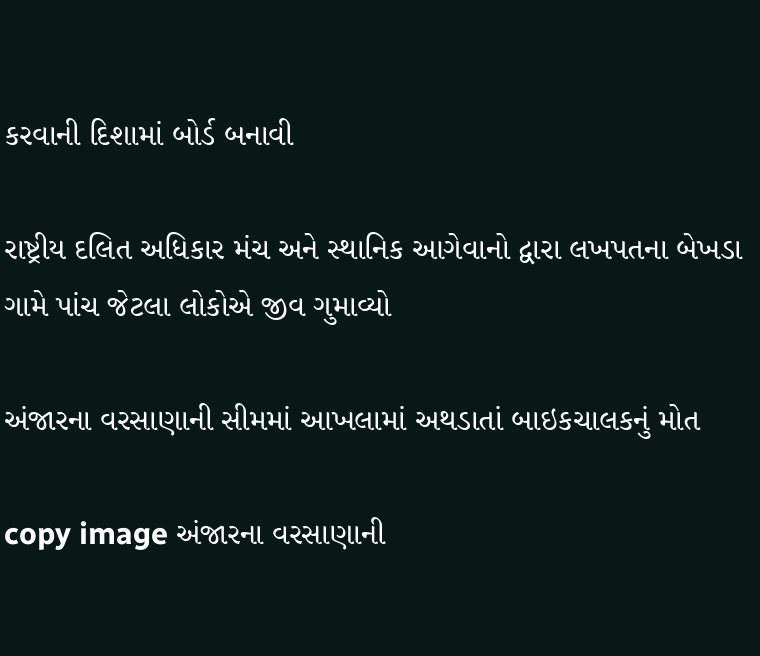કરવાની દિશામાં બોર્ડ બનાવી

રાષ્ટ્રીય દલિત અધિકાર મંચ અને સ્થાનિક આગેવાનો દ્વારા લખપતના બેખડા ગામે પાંચ જેટલા લોકોએ જીવ ગુમાવ્યો

અંજારના વરસાણાની સીમમાં આખલામાં અથડાતાં બાઇકચાલકનું મોત

copy image અંજારના વરસાણાની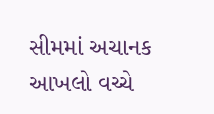સીમમાં અચાનક આખલો વચ્ચે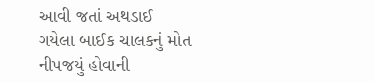આવી જતાં અથડાઈ ગયેલા બાઈક ચાલકનું મોત નીપજયું હોવાની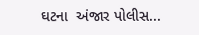ઘટના  અંજાર પોલીસ...